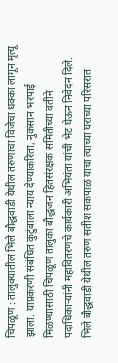चिपळूण : तालुक्यातील भिले बौद्धवाडी येथील तरुणाचा विजेचा धक्का लागून मृत्यू झाला. याप्रकरणी संबंधित कुटुंबाला न्याय देण्याकरिता, नुकसान भरपाई मिळण्यासाठी चिपळूण तालुका बौद्धजन हितसंरक्षक समितीच्या वतीने पदाधिकाऱ्यांनी महावितरणचे कार्यकारी अभियंता यांची भेट घेऊन निवेदन दिले.
भिले बौद्धवाडी येथील तरुण सतीश सकपाळ याचा त्याच्या घराच्या परिसरात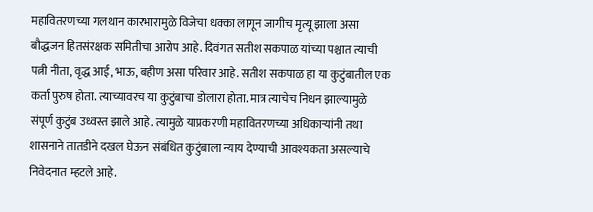महावितरणच्या गलथान कारभारामुळे विजेचा धक्का लागून जागीच मृत्यू झाला असा बौद्धजन हितसंरक्षक समितीचा आरोप आहे. दिवंगत सतीश सकपाळ यांच्या पश्चात त्याची पत्नी नीता, वृद्ध आई, भाऊ, बहीण असा परिवार आहे. सतीश सकपाळ हा या कुटुंबातील एक कर्ता पुरुष होता. त्याच्यावरच या कुटुंबाचा डोलारा होता. मात्र त्याचेच निधन झाल्यामुळे संपूर्ण कुटुंब उध्वस्त झाले आहे. त्यामुळे याप्रकरणी महावितरणच्या अधिकाऱ्यांनी तथा शासनाने तातडीने दखल घेऊन संबंधित कुटुंबाला न्याय देण्याची आवश्यकता असल्याचे निवेदनात म्हटले आहे.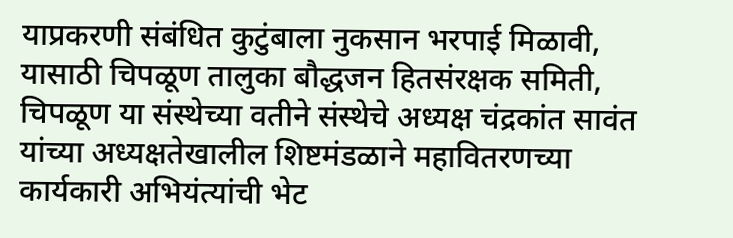याप्रकरणी संबंधित कुटुंबाला नुकसान भरपाई मिळावी, यासाठी चिपळूण तालुका बौद्धजन हितसंरक्षक समिती, चिपळूण या संस्थेच्या वतीने संस्थेचे अध्यक्ष चंद्रकांत सावंत यांच्या अध्यक्षतेखालील शिष्टमंडळाने महावितरणच्या कार्यकारी अभियंत्यांची भेट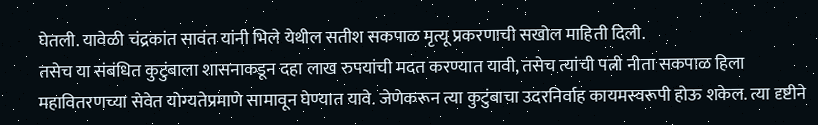घेतली. यावेळी चंद्रकांत सावंत यांनी भिले येथील सतीश सकपाळ मृत्यू प्रकरणाची सखोल माहिती दिली.
तसेच या संबंधित कुटुंबाला शासनाकडून दहा लाख रुपयांची मदत करण्यात यावी, तसेच त्यांची पत्नी नीता सकपाळ हिला महावितरणच्या सेवेत योग्यतेप्रमाणे सामावून घेण्यात यावे. जेणेकरून त्या कुटुंबाचा उदरनिर्वाह कायमस्वरूपी होऊ शकेल. त्या दृष्टीने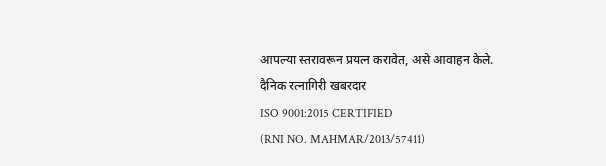आपल्या स्तरावरून प्रयत्न करावेत, असे आवाहन केले.
दैनिक रत्नागिरी खबरदार
ISO 9001:2015 CERTIFIED
(RNI NO. MAHMAR/2013/57411)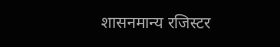शासनमान्य रजिस्टर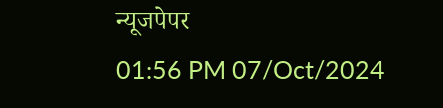न्यूजपेपर
01:56 PM 07/Oct/2024